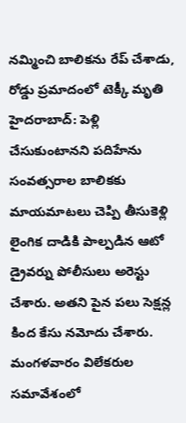నమ్మించి బాలికను రేప్ చేశాడు, రోడ్డు ప్రమాదంలో టెక్కీ మృతి
హైదరాబాద్: పెళ్లి చేసుకుంటానని పదిహేను సంవత్సరాల బాలికకు మాయమాటలు చెప్పి తీసుకెళ్లి లైంగిక దాడికి పాల్పడిన ఆటో డ్రైవర్ను పోలీసులు అరెస్టు చేశారు. అతని పైన పలు సెక్షన్ల కింద కేసు నమోదు చేశారు. మంగళవారం విలేకరుల సమావేశంలో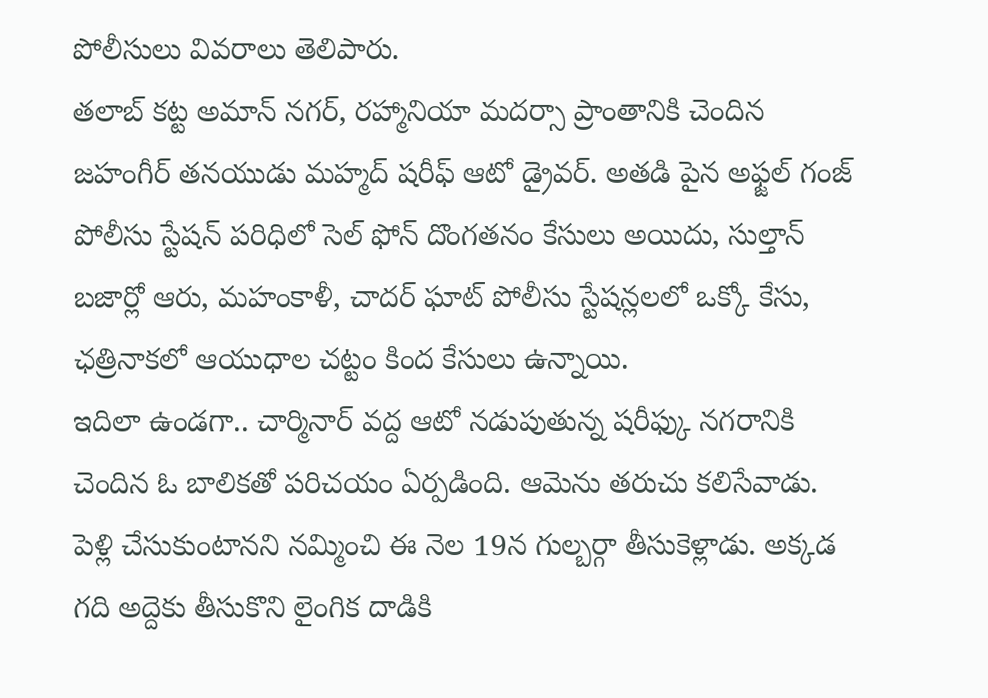పోలీసులు వివరాలు తెలిపారు.
తలాబ్ కట్ట అమాన్ నగర్, రహ్మానియా మదర్సా ప్రాంతానికి చెందిన జహంగీర్ తనయుడు మహ్మద్ షరీఫ్ ఆటో డ్రైవర్. అతడి పైన అఫ్జల్ గంజ్ పోలీసు స్టేషన్ పరిధిలో సెల్ ఫోన్ దొంగతనం కేసులు అయిదు, సుల్తాన్ బజార్లో ఆరు, మహంకాళీ, చాదర్ ఘాట్ పోలీసు స్టేషన్లలలో ఒక్కో కేసు, ఛత్రినాకలో ఆయుధాల చట్టం కింద కేసులు ఉన్నాయి.
ఇదిలా ఉండగా.. చార్మినార్ వద్ద ఆటో నడుపుతున్న షరీఫ్కు నగరానికి చెందిన ఓ బాలికతో పరిచయం ఏర్పడింది. ఆమెను తరుచు కలిసేవాడు. పెళ్లి చేసుకుంటానని నమ్మించి ఈ నెల 19న గుల్బర్గా తీసుకెళ్లాడు. అక్కడ గది అద్దెకు తీసుకొని లైంగిక దాడికి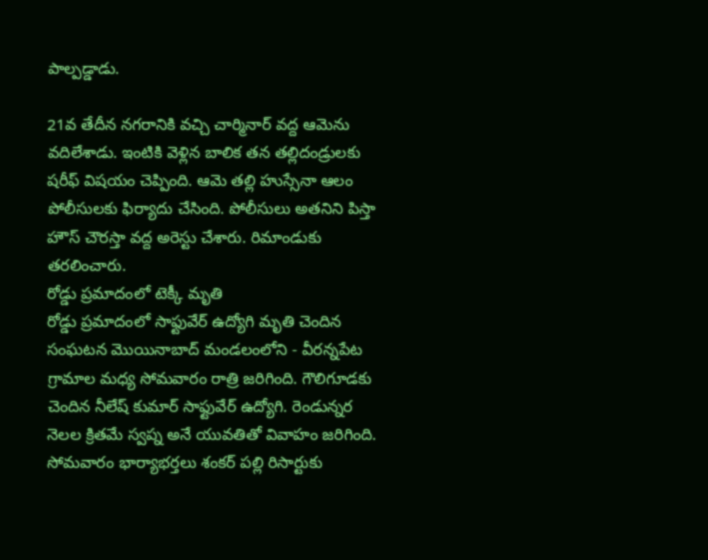పాల్పడ్డాడు.

21వ తేదీన నగరానికి వచ్చి చార్మినార్ వద్ద ఆమెను వదిలేశాడు. ఇంటికి వెళ్లిన బాలిక తన తల్లిదండ్రులకు షరీఫ్ విషయం చెప్పింది. ఆమె తల్లి హుస్సేనా ఆలం పోలీసులకు ఫిర్యాదు చేసింది. పోలీసులు అతనిని పిస్తా హౌస్ చౌరస్తా వద్ద అరెస్టు చేశారు. రిమాండుకు తరలించారు.
రోడ్డు ప్రమాదంలో టెక్కీ మృతి
రోడ్డు ప్రమాదంలో సాఫ్టువేర్ ఉద్యోగి మృతి చెందిన సంఘటన మొయినాబాద్ మండలంలోని - వీరన్నపేట గ్రామాల మధ్య సోమవారం రాత్రి జరిగింది. గౌలిగూడకు చెందిన నీలేష్ కుమార్ సాఫ్టువేర్ ఉద్యోగి. రెండున్నర నెలల క్రితమే స్వప్న అనే యువతితో వివాహం జరిగింది.
సోమవారం భార్యాభర్తలు శంకర్ పల్లి రిసార్టుకు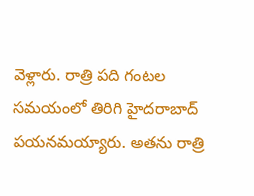వెళ్లారు. రాత్రి పది గంటల సమయంలో తిరిగి హైదరాబాద్ పయనమయ్యారు. అతను రాత్రి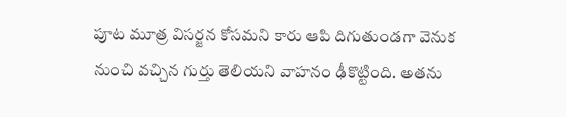పూట మూత్ర విసర్జన కోసమని కారు ఆపి దిగుతుండగా వెనుక నుంచి వచ్చిన గుర్తు తెలియని వాహనం ఢీకొట్టింది. అతను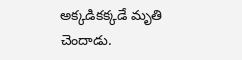అక్కడికక్కడే మృతి చెందాడు.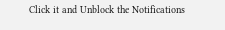Click it and Unblock the Notifications